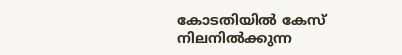കോടതിയില്‍ കേസ് നിലനില്‍ക്കുന്ന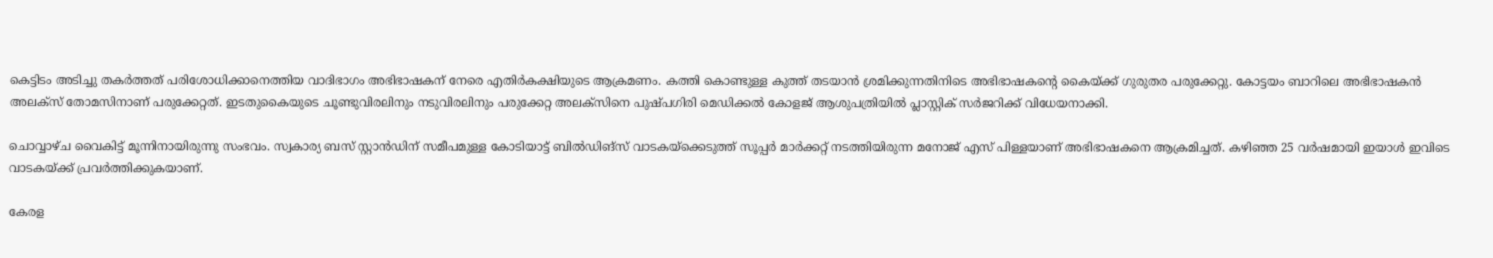കെട്ടിടം അടിച്ചു തകര്‍ത്തത് പരിശോധിക്കാനെത്തിയ വാദിഭാഗം അഭിഭാഷകന് നേരെ എതിര്‍കക്ഷിയുടെ ആക്രമണം. കത്തി കൊണ്ടുള്ള കുത്ത് തടയാന്‍ ശ്രമിക്കുന്നതിനിടെ അഭിഭാഷകന്റെ കൈയ്ക്ക് ഗുരുതര പരുക്കേറ്റു. കോട്ടയം ബാറിലെ അഭിഭാഷകന്‍ അലക്‌സ് തോമസിനാണ് പരുക്കേറ്റത്. ഇടതുകൈയുടെ ചൂണ്ടുവിരലിനും നടുവിരലിനും പരുക്കേറ്റ അലക്‌സിനെ പുഷ്പഗിരി മെഡിക്കല്‍ കോളജ് ആശുപത്രിയില്‍ പ്ലാസ്റ്റിക് സര്‍ജറിക്ക് വിധേയനാക്കി.

ചൊവ്വാഴ്ച വൈകിട്ട് മൂന്നിനായിരുന്നു സംഭവം. സ്വകാര്യ ബസ് സ്റ്റാന്‍ഡിന് സമീപമുള്ള കോടിയാട്ട് ബില്‍ഡിങ്‌സ് വാടകയ്‌ക്കെടുത്ത് സൂപ്പര്‍ മാര്‍ക്കറ്റ് നടത്തിയിരുന്ന മനോജ് എസ് പിള്ളയാണ് അഭിഭാഷകനെ ആക്രമിച്ചത്. കഴിഞ്ഞ 25 വര്‍ഷമായി ഇയാള്‍ ഇവിടെ വാടകയ്ക്ക് പ്രവര്‍ത്തിക്കുകയാണ്.

കേരള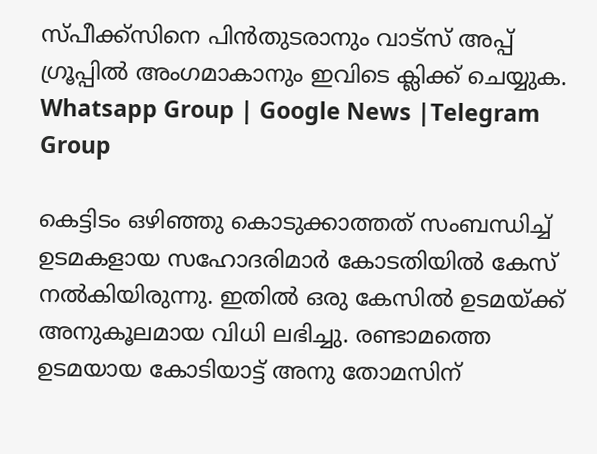സ്പീക്ക്സിനെ പിൻതുടരാനും വാട്സ് അപ്പ് ഗ്രൂപ്പിൽ അംഗമാകാനും ഇവിടെ ക്ലിക്ക് ചെയ്യുക. Whatsapp Group | Google News |Telegram Group

കെട്ടിടം ഒഴിഞ്ഞു കൊടുക്കാത്തത് സംബന്ധിച്ച്‌ ഉടമകളായ സഹോദരിമാര്‍ കോടതിയില്‍ കേസ് നല്‍കിയിരുന്നു. ഇതില്‍ ഒരു കേസില്‍ ഉടമയ്ക്ക് അനുകൂലമായ വിധി ലഭിച്ചു. രണ്ടാമത്തെ ഉടമയായ കോടിയാട്ട് അനു തോമസിന്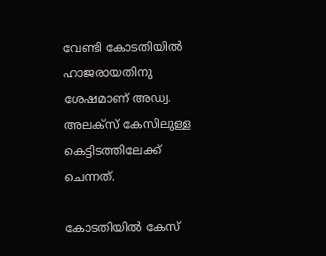വേണ്ടി കോടതിയില്‍ ഹാജരായതിനു ശേഷമാണ് അഡ്വ. അലക്‌സ് കേസിലുള്ള കെട്ടിടത്തിലേക്ക് ചെന്നത്.

കോടതിയില്‍ കേസ്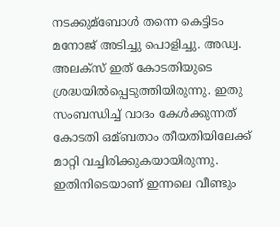നടക്കുമ്ബോള്‍ തന്നെ കെട്ടിടം മനോജ് അടിച്ചു പൊളിച്ചു. അഡ്വ. അലക്‌സ് ഇത് കോടതിയുടെ ശ്രദ്ധയില്‍പ്പെടുത്തിയിരുന്നു. ഇതു സംബന്ധിച്ച്‌ വാദം കേള്‍ക്കുന്നത് കോടതി ഒമ്ബതാം തീയതിയിലേക്ക് മാറ്റി വച്ചിരിക്കുകയായിരുന്നു. ഇതിനിടെയാണ് ഇന്നലെ വീണ്ടും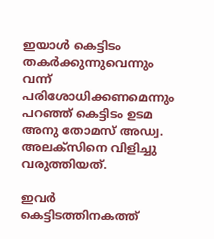ഇയാള്‍ കെട്ടിടം തകര്‍ക്കുന്നുവെന്നും വന്ന് പരിശോധിക്കണമെന്നും പറഞ്ഞ് കെട്ടിടം ഉടമ അനു തോമസ് അഡ്വ. അലക്സിനെ വിളിച്ചു വരുത്തിയത്.

ഇവർ കെട്ടിടത്തിനകത്ത്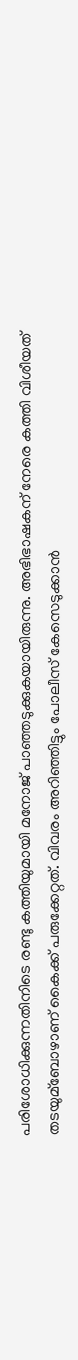പരിശോധിക്കുന്നതിനിടെ രണ്ടു കത്തിയുമായി മനോജ് പാഞ്ഞടുക്കുകയായിരുന്നു. അഭിഭാഷകന് നേരെ കത്തി വിശീയത് തടയുമ്ബോഴാണ് കൈക്ക് പരുക്കേറ്റത്. വിവരം അറിഞ്ഞിട്ടും പോലീസ് കേസെടുക്കാന്‍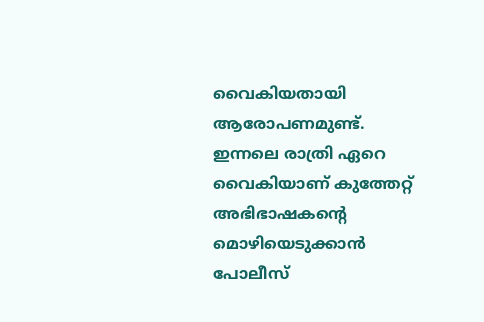വൈകിയതായി ആരോപണമുണ്ട്. ഇന്നലെ രാത്രി ഏറെ വൈകിയാണ് കുത്തേറ്റ് അഭിഭാഷകന്റെ മൊഴിയെടുക്കാന്‍ പോലീസ്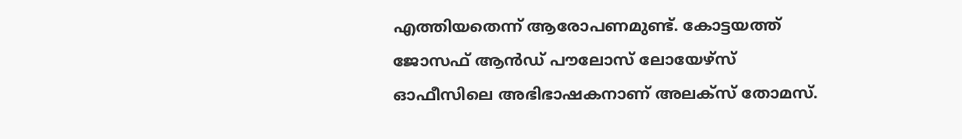എത്തിയതെന്ന് ആരോപണമുണ്ട്. കോട്ടയത്ത് ജോസഫ് ആന്‍ഡ് പൗലോസ് ലോയേഴ്‌സ് ഓഫീസിലെ അഭിഭാഷകനാണ് അലക്‌സ് തോമസ്.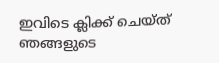ഇവിടെ ക്ലിക്ക് ചെയ്ത് ഞങ്ങളുടെ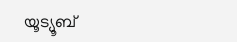യൂട്യൂബ്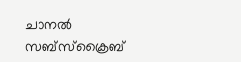ചാനൽ സബ്സ്ക്രൈബ്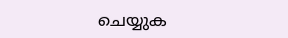ചെയ്യുക